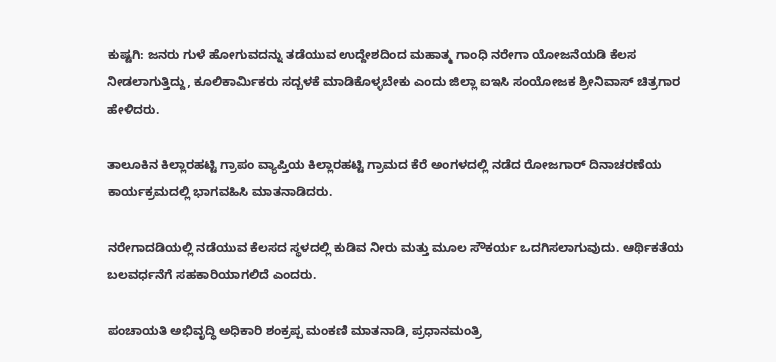ಕುಷ್ಟಗಿ: ಜನರು ಗುಳೆ ಹೋಗುವದನ್ನು ತಡೆಯುವ ಉದ್ದೇಶದಿಂದ ಮಹಾತ್ಮ ಗಾಂಧಿ ನರೇಗಾ ಯೋಜನೆಯಡಿ ಕೆಲಸ ನೀಡಲಾಗುತ್ತಿದ್ದು, ಕೂಲಿಕಾರ್ಮಿಕರು ಸದ್ಬಳಕೆ ಮಾಡಿಕೊಳ್ಳಬೇಕು ಎಂದು ಜಿಲ್ಲಾ ಐಇಸಿ ಸಂಯೋಜಕ ಶ್ರೀನಿವಾಸ್ ಚಿತ್ರಗಾರ ಹೇಳಿದರು.

ತಾಲೂಕಿನ ಕಿಲ್ಲಾರಹಟ್ಟಿ ಗ್ರಾಪಂ ವ್ಯಾಪ್ತಿಯ ಕಿಲ್ಲಾರಹಟ್ಟಿ ಗ್ರಾಮದ ಕೆರೆ ಅಂಗಳದಲ್ಲಿ ನಡೆದ ರೋಜಗಾರ್ ದಿನಾಚರಣೆಯ ಕಾರ್ಯಕ್ರಮದಲ್ಲಿ ಭಾಗವಹಿಸಿ ಮಾತನಾಡಿದರು.

ನರೇಗಾದಡಿಯಲ್ಲಿ ನಡೆಯುವ ಕೆಲಸದ ಸ್ಥಳದಲ್ಲಿ ಕುಡಿವ ನೀರು ಮತ್ತು ಮೂಲ ಸೌಕರ್ಯ ಒದಗಿಸಲಾಗುವುದು. ಆರ್ಥಿಕತೆಯ ಬಲವರ್ಧನೆಗೆ ಸಹಕಾರಿಯಾಗಲಿದೆ ಎಂದರು.

ಪಂಚಾಯತಿ ಅಭಿವೃದ್ಧಿ ಅಧಿಕಾರಿ ಶಂಕ್ರಪ್ಪ ಮಂಕಣಿ ಮಾತನಾಡಿ, ಪ್ರಧಾನಮಂತ್ರಿ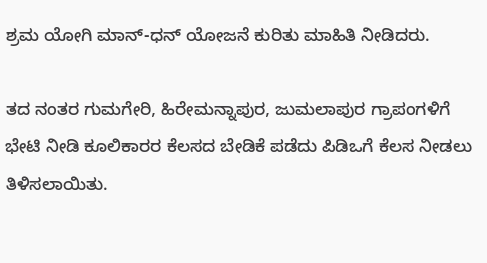ಶ್ರಮ ಯೋಗಿ ಮಾನ್-ಧನ್ ಯೋಜನೆ ಕುರಿತು ಮಾಹಿತಿ ನೀಡಿದರು.

ತದ ನಂತರ ಗುಮಗೇರಿ, ಹಿರೇಮನ್ನಾಪುರ, ಜುಮಲಾಪುರ ಗ್ರಾಪಂಗಳಿಗೆ ಭೇಟಿ ನೀಡಿ ಕೂಲಿಕಾರರ ಕೆಲಸದ ಬೇಡಿಕೆ ಪಡೆದು ಪಿಡಿಒಗೆ ಕೆಲಸ ನೀಡಲು ತಿಳಿಸಲಾಯಿತು.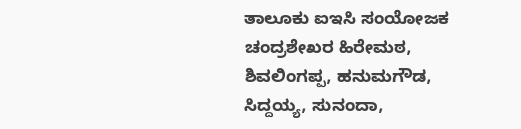ತಾಲೂಕು ಐಇಸಿ ಸಂಯೋಜಕ ಚಂದ್ರಶೇಖರ ಹಿರೇಮಠ, ಶಿವಲಿಂಗಪ್ಪ, ಹನುಮಗೌಡ, ಸಿದ್ದಯ್ಯ, ಸುನಂದಾ,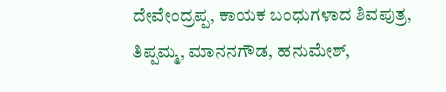ದೇವೇಂದ್ರಪ್ಪ, ಕಾಯಕ ಬಂಧುಗಳಾದ ಶಿವಪುತ್ರ, ತಿಪ್ಪಮ್ಮ, ಮಾನನಗೌಡ, ಹನುಮೇಶ್,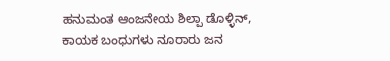ಹನುಮಂತ ಆಂಜನೇಯ ಶಿಲ್ಪಾ ಡೊಳ್ಳಿನ್, ಕಾಯಕ ಬಂಧುಗಳು ನೂರಾರು ಜನ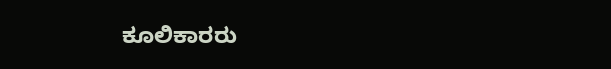ಕೂಲಿಕಾರರು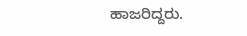ಹಾಜರಿದ್ದರು.